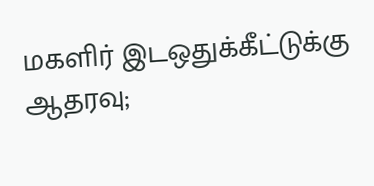மகளிர் இடஒதுக்கீட்டுக்கு ஆதரவு;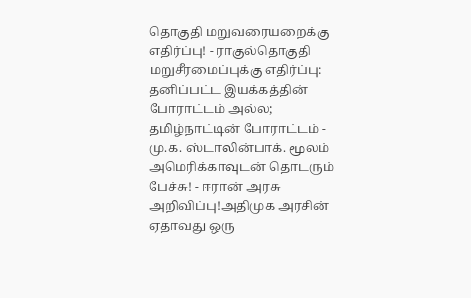தொகுதி மறுவரையறைக்கு எதிர்ப்பு! - ராகுல்தொகுதி மறுசீரமைப்புக்கு எதிர்ப்பு: தனிப்பட்ட இயக்கத்தின் போராட்டம் அல்ல; தமிழ்நாட்டின் போராட்டம் - மு.க. ஸ்டாலின்பாக். மூலம் அமெரிக்காவுடன் தொடரும் பேச்சு! - ஈரான் அரசு அறிவிப்பு!அதிமுக அரசின் ஏதாவது ஒரு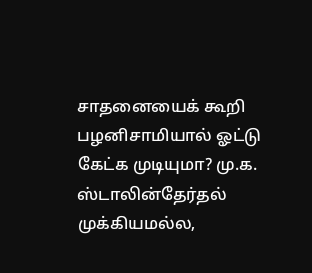சாதனையைக் கூறி பழனிசாமியால் ஓட்டு கேட்க முடியுமா? மு.க. ஸ்டாலின்தேர்தல் முக்கியமல்ல,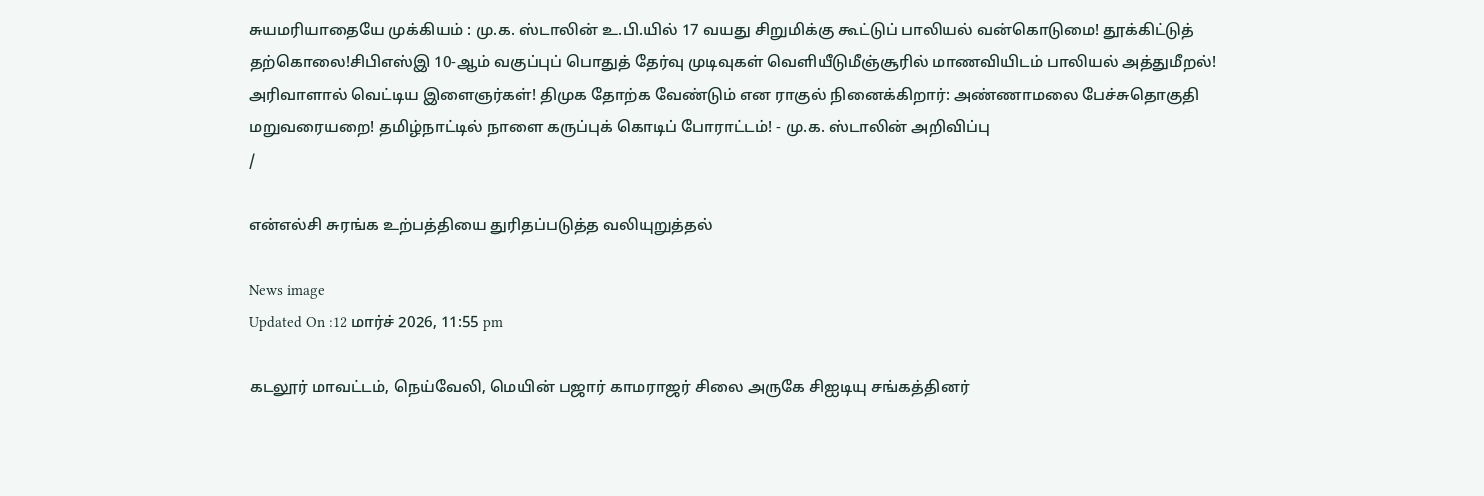சுயமரியாதையே முக்கியம் : மு.க. ஸ்டாலின் உ.பி.யில் 17 வயது சிறுமிக்கு கூட்டுப் பாலியல் வன்கொடுமை! தூக்கிட்டுத் தற்கொலை!சிபிஎஸ்இ 10-ஆம் வகுப்புப் பொதுத் தேர்வு முடிவுகள் வெளியீடுமீஞ்சூரில் மாணவியிடம் பாலியல் அத்துமீறல்! அரிவாளால் வெட்டிய இளைஞர்கள்! திமுக தோற்க வேண்டும் என ராகுல் நினைக்கிறார்: அண்ணாமலை பேச்சுதொகுதி மறுவரையறை! தமிழ்நாட்டில் நாளை கருப்புக் கொடிப் போராட்டம்! - மு.க. ஸ்டாலின் அறிவிப்பு
/

என்எல்சி சுரங்க உற்பத்தியை துரிதப்படுத்த வலியுறுத்தல்

News image
Updated On :12 மார்ச் 2026, 11:55 pm

கடலூர் மாவட்டம், நெய்வேலி, மெயின் பஜார் காமராஜர் சிலை அருகே சிஐடியு சங்கத்தினர்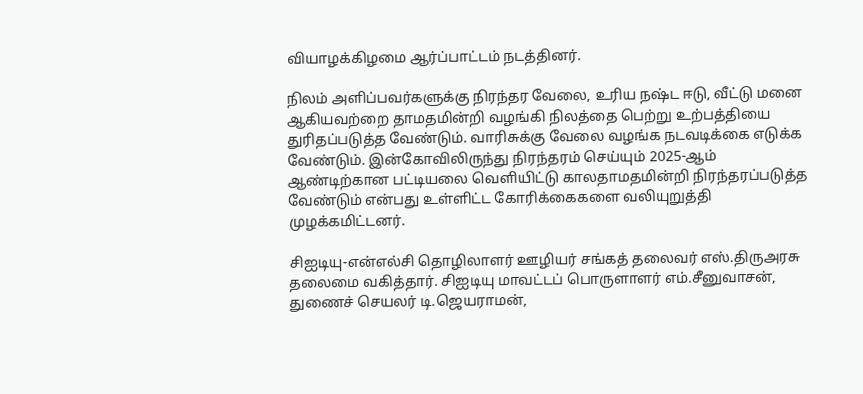வியாழக்கிழமை ஆர்ப்பாட்டம் நடத்தினர்.

நிலம் அளிப்பவர்களுக்கு நிரந்தர வேலை, உரிய நஷ்ட ஈடு, வீட்டு மனை ஆகியவற்றை தாமதமின்றி வழங்கி நிலத்தை பெற்று உற்பத்தியை துரிதப்படுத்த வேண்டும். வாரிசுக்கு வேலை வழங்க நடவடிக்கை எடுக்க வேண்டும். இன்கோவிலிருந்து நிரந்தரம் செய்யும் 2025-ஆம் ஆண்டிற்கான பட்டியலை வெளியிட்டு காலதாமதமின்றி நிரந்தரப்படுத்த வேண்டும் என்பது உள்ளிட்ட கோரிக்கைகளை வலியுறுத்தி முழக்கமிட்டனர்.

சிஐடியு-என்எல்சி தொழிலாளர் ஊழியர் சங்கத் தலைவர் எஸ்.திருஅரசு தலைமை வகித்தார். சிஐடியு மாவட்டப் பொருளாளர் எம்.சீனுவாசன், துணைச் செயலர் டி.ஜெயராமன்,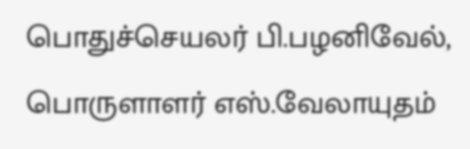பொதுச்செயலர் பி.பழனிவேல், பொருளாளர் எஸ்.வேலாயுதம்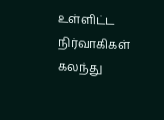உள்ளிட்ட நிர்வாகிகள் கலந்து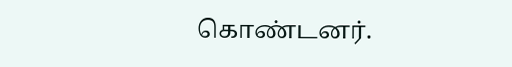கொண்டனர்.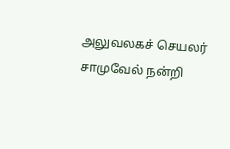அலுவலகச் செயலர் சாமுவேல் நன்றி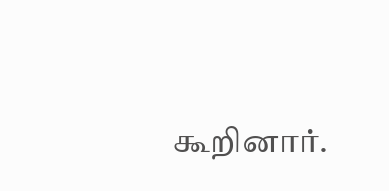கூறினார்.